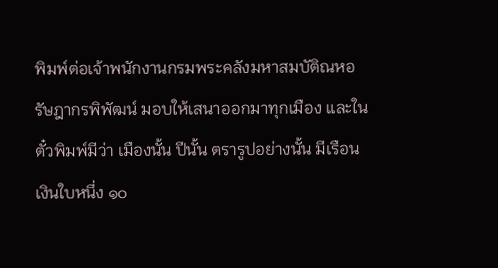พิมพ์ต่อเจ้าพนักงานกรมพระคลังมหาสมบัติณหอรัษฎากรพิพัฒน์ มอบให้เสนาออกมาทุกเมือง และในตั๋วพิมพ์มีว่า เมืองนั้น ปีนั้น ตรารูปอย่างนั้น มีเรือนเงินใบหนึ่ง ๑๐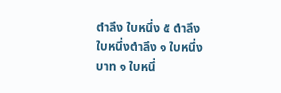ตำลึง ใบหนึ่ง ๕ ตำลึง ใบหนึ่งตำลึง ๑ ใบหนึ่งบาท ๑ ใบหนึ่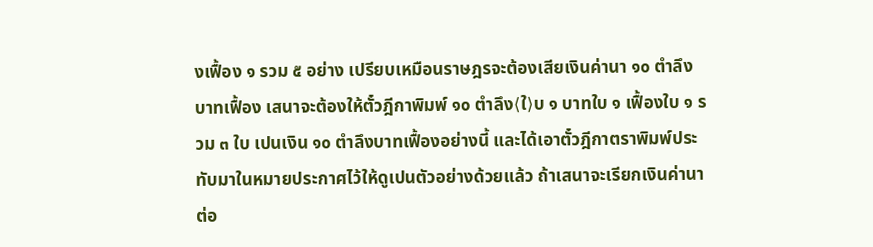งเฟื้อง ๑ รวม ๕ อย่าง เปรียบเหมือนราษฎรจะต้องเสียเงินค่านา ๑๐ ตำลึงบาทเฟื้อง เสนาจะต้องให้ตั๋วฎีกาพิมพ์ ๑๐ ตำลึง⟨ใ⟩บ ๑ บาทใบ ๑ เฟื้องใบ ๑ รวม ๓ ใบ เปนเงิน ๑๐ ตำลึงบาทเฟื้องอย่างนี้ และได้เอาตั๋วฎีกาตราพิมพ์ประทับมาในหมายประกาศไว้ให้ดูเปนตัวอย่างด้วยแล้ว ถ้าเสนาจะเรียกเงินค่านาต่อ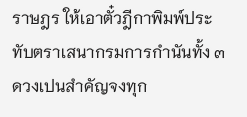ราษฎร ให้เอาตั๋วฎีกาพิมพ์ประทับตราเสนากรมการกำนันทั้ง ๓ ดวงเปนสำคัญจงทุก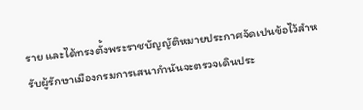ราย และได้ทรงตั้งพระราชบัญญัติหมายประกาศจัดเปนข้อไว้สำหรับผู้รักษาเมืองกรมการเสนากำนันจะตรวจเดินประ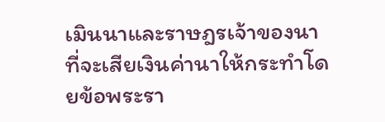เมินนาและราษฎรเจ้าของนาที่จะเสียเงินค่านาให้กระทำโดยข้อพระรา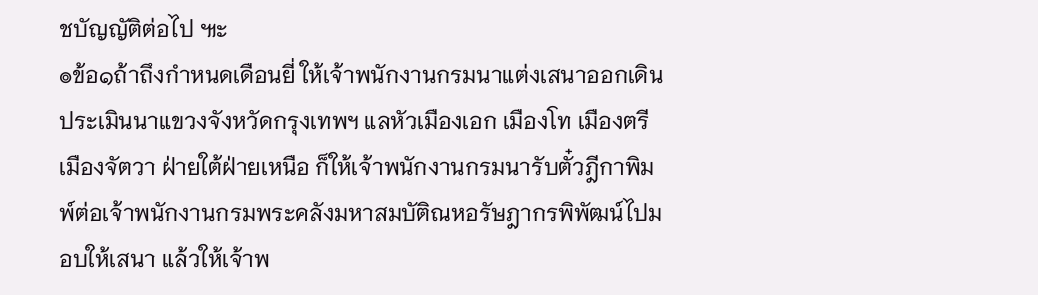ชบัญญัติต่อไป ๚ะ
๏ข้อ๑ถ้าถึงกำหนดเดือนยี่ ให้เจ้าพนักงานกรมนาแต่งเสนาออกเดินประเมินนาแขวงจังหวัดกรุงเทพฯ แลหัวเมืองเอก เมืองโท เมืองตรี เมืองจัตวา ฝ่ายใต้ฝ่ายเหนือ ก็ให้เจ้าพนักงานกรมนารับตั๋วฎีกาพิมพ์ต่อเจ้าพนักงานกรมพระคลังมหาสมบัติณหอรัษฎากรพิพัฒน์ไปมอบให้เสนา แล้วให้เจ้าพ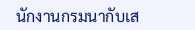นักงานกรมนากับเส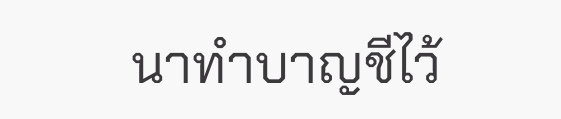นาทำบาญชีไว้